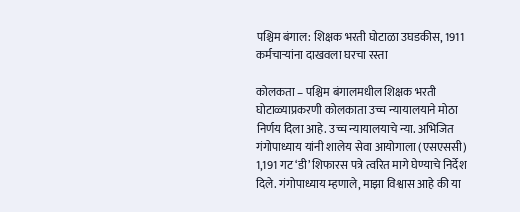पश्चिम बंगाल: शिक्षक भरती घोटाळा उघडकीस, 1911 कर्मचाऱ्यांना दाखवला घरचा रस्ता

कोलकता – पश्चिम बंगालमधील शिक्षक भरती घोटाळ्याप्रकरणी कोलकाता उच्च न्यायालयाने मोठा निर्णय दिला आहे. उच्च न्यायालयाचे न्या. अभिजित गंगोपाध्याय यांनी शालेय सेवा आयोगाला (एसएससी) 1,191 गट ‘डी’ शिफारस पत्रे त्वरित मागे घेण्याचे निर्देश दिले. गंगोपाध्याय म्हणाले, माझा विश्वास आहे की या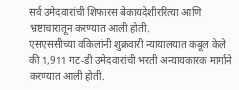सर्व उमेदवारांची शिफारस बेकायदेशीररित्या आणि भ्रष्टाचारातून करण्यात आली होती.
एसएससीच्या वकिलांनी शुक्रवारी न्यायालयात कबूल केले की 1,911 गट-डी उमेदवारांची भरती अन्यायकारक मार्गाने करण्यात आली होती.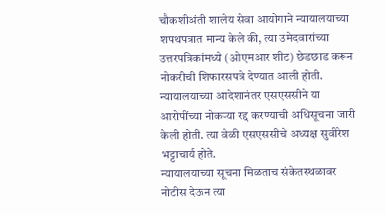चौकशीअंती शालेय सेवा आयोगाने न्यायालयाच्या शपथपत्रात मान्य केले की, त्या उमेदवारांच्या उत्तरपत्रिकांमध्ये (ओएमआर शीट) छेडछाड करून नोकरीची शिफारसपत्रे देण्यात आली होती. न्यायालयाच्या आदेशानंतर एसएससीने या आरोपींच्या नोकऱ्या रद्द करण्याची अधिसूचना जारी केली होती. त्या वेळी एसएससीचे अध्यक्ष सुवीरेश भट्टाचार्य होते.
न्यायालयाच्या सूचना मिळताच संकेतस्थळावर नोटीस देऊन त्या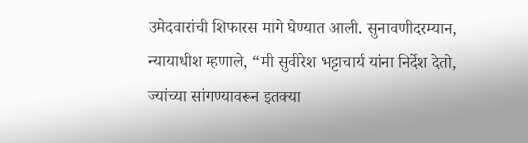उमेदवारांची शिफारस मागे घेण्यात आली. सुनावणीदरम्यान, न्यायाधीश म्हणाले, “मी सुवीरेश भट्टाचार्य यांना निर्देश देतो, ज्यांच्या सांगण्यावरून इतक्या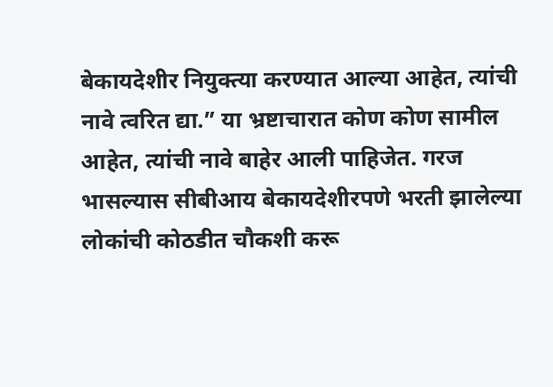बेकायदेशीर नियुक्त्या करण्यात आल्या आहेत, त्यांची नावे त्वरित द्या.” या भ्रष्टाचारात कोण कोण सामील आहेत, त्यांची नावे बाहेर आली पाहिजेत. गरज भासल्यास सीबीआय बेकायदेशीरपणे भरती झालेल्या लोकांची कोठडीत चौकशी करू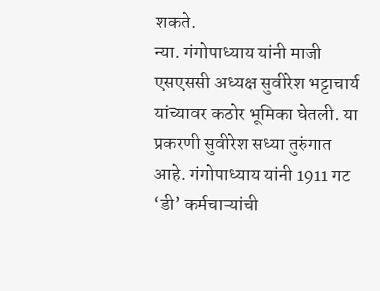शकते.
न्या. गंगोपाध्याय यांनी माजी एसएससी अध्यक्ष सुवीरेश भट्टाचार्य यांच्यावर कठोर भूमिका घेतली. या प्रकरणी सुवीरेश सध्या तुरुंगात आहे. गंगोपाध्याय यांनी 1911 गट ‘डी’ कर्मचाऱ्यांची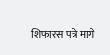शिफारस पत्रे मागे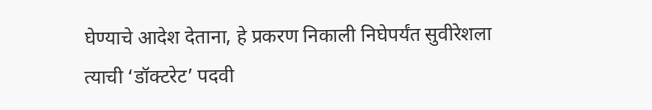घेण्याचे आदेश देताना, हे प्रकरण निकाली निघेपर्यंत सुवीरेशला त्याची ‘डॉक्टरेट’ पदवी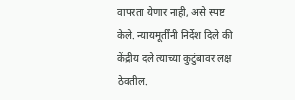वापरता येणार नाही, असे स्पष्ट केले. न्यायमूर्तींनी निर्देश दिले की केंद्रीय दले त्याच्या कुटुंबावर लक्ष ठेवतील.